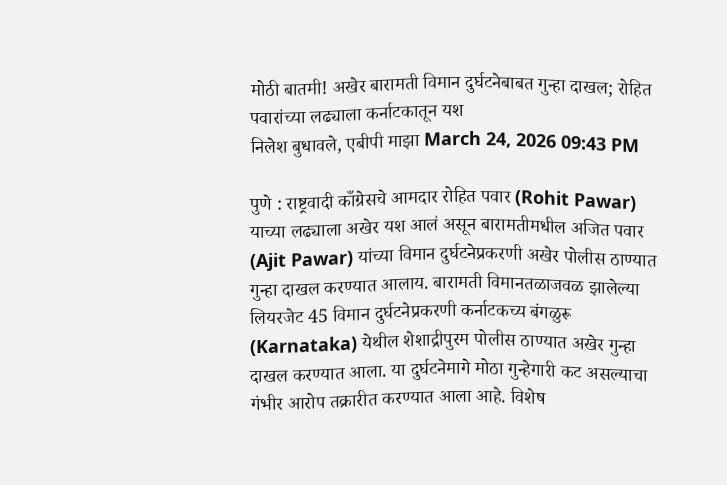मोठी बातमी! अखेर बारामती विमान दुर्घटनेबाबत गुन्हा दाखल; रोहित पवारांच्या लढ्याला कर्नाटकातून यश
निलेश बुधावले, एबीपी माझा March 24, 2026 09:43 PM

पुणे : राष्ट्रवादी काँग्रेसचे आमदार रोहित पवार (Rohit Pawar) याच्या लढ्याला अखेर यश आलं असून बारामतीमधील अजित पवार (Ajit Pawar) यांच्या विमान दुर्घटनेप्रकरणी अखेर पोलीस ठाण्यात गुन्हा दाखल करण्यात आलाय. बारामती विमानतळाजवळ झालेल्या लियरजेट 45 विमान दुर्घटनेप्रकरणी कर्नाटकच्य बंगळुरू (Karnataka) येथील शेशाद्रीपुरम पोलीस ठाण्यात अखेर गुन्हा दाखल करण्यात आला. या दुर्घटनेमागे मोठा गुन्हेगारी कट असल्याचा गंभीर आरोप तक्रारीत करण्यात आला आहे. विशेष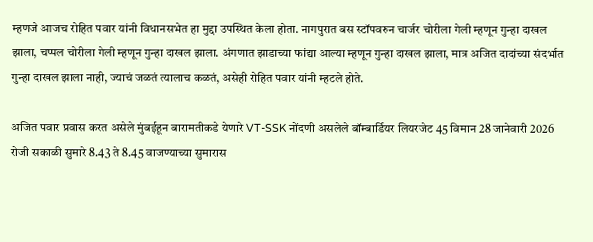म्हणजे आजच रोहित पवार यांनी विधानसभेत हा मुद्दा उपस्थित केला होता. नागपुरात बस स्टॉपवरुन चार्जर चोरीला गेली म्हणून गुन्हा दाखल झाला, चप्पल चोरीला गेली म्हणून गुन्हा दाखल झाला. अंगणात झाडाच्या फांद्या आल्या म्हणून गुन्हा दाखल झाला, मात्र अजित दादांच्या संदर्भात गुन्हा दाखल झाला नाही, ज्याचं जळतं त्यालाच कळतं, असेही रोहित पवार यांनी म्हटले होते.

अजित पवार प्रवास करत असेले मुंबईहून बारामतीकडे येणारे VT-SSK नोंदणी असलेले बॉम्बार्डियर लियरजेट 45 विमान 28 जानेवारी 2026 रोजी सकाळी सुमारे 8.43 ते 8.45 वाजण्याच्या सुमारास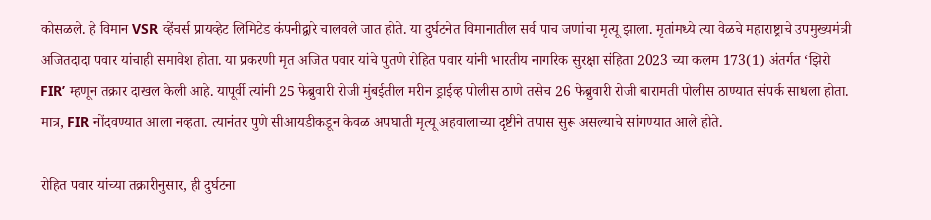कोसळले. हे विमान VSR व्हेंचर्स प्रायव्हेट लिमिटेड कंपनीद्वारे चालवले जात होते. या दुर्घटनेत विमानातील सर्व पाच जणांचा मृत्यू झाला. मृतांमध्ये त्या वेळचे महाराष्ट्राचे उपमुख्यमंत्री अजितदादा पवार यांचाही समावेश होता. या प्रकरणी मृत अजित पवार यांचे पुतणे रोहित पवार यांनी भारतीय नागरिक सुरक्षा संहिता 2023 च्या कलम 173(1) अंतर्गत ‘झिरो FIR’ म्हणून तक्रार दाखल केली आहे. यापूर्वी त्यांनी 25 फेब्रुवारी रोजी मुंबईतील मरीन ड्राईव्ह पोलीस ठाणे तसेच 26 फेब्रुवारी रोजी बारामती पोलीस ठाण्यात संपर्क साधला होता. मात्र, FIR नोंदवण्यात आला नव्हता. त्यानंतर पुणे सीआयडीकडून केवळ अपघाती मृत्यू अहवालाच्या दृष्टीने तपास सुरू असल्याचे सांगण्यात आले होते.

रोहित पवार यांच्या तक्रारीनुसार, ही दुर्घटना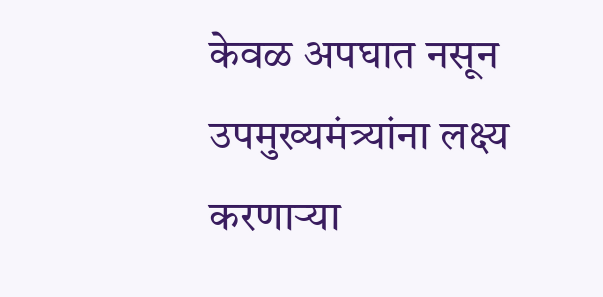केवळ अपघात नसून उपमुख्यमंत्र्यांना लक्ष्य करणाऱ्या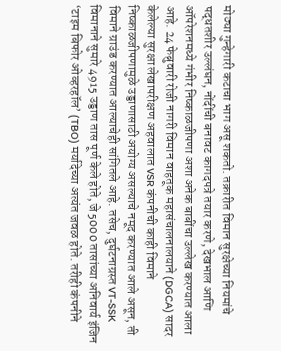मोठ्या गुन्हेगारी कटाचा भाग असू शकतो. तक्रारीत विमान सुरक्षेच्या नियमांचे पद्धतशीर उल्लंघन, नोंदींची बनावट कागदपत्रे तयार करणे, देखभाल आणि ऑपरेशनमध्ये गंभीर निष्काळजीपणा अशा अनेक बाबींचा उल्लेख करण्यात आला आहे. 24 फेब्रुवारी रोजी नागरी विमान वाहतूक महासंचालनालयाने (DGCA) सादर केलेल्या सुरक्षा लेखापरीक्षण अहवालात VSR कंपनीची काही विमाने निष्काळजीपणामुळे उड्डाणासाठी अयोग्य असल्याचे नमूद करण्यात आले असून, ती विमाने ग्राउंड करण्यात आल्याचेही सांगितले आहे. तसेच, दुर्घटनाग्रस्त VT-SSK विमानाने सुमारे 4915 उड्डाण तास पूर्ण केले होते, जे 5000 तासांच्या अनिवार्य इंजिन ‘टाइम बिफोर ओव्हरहॉल’ (TBO) मर्यादेच्या अत्यंत जवळ होते. तरीही कंपनीने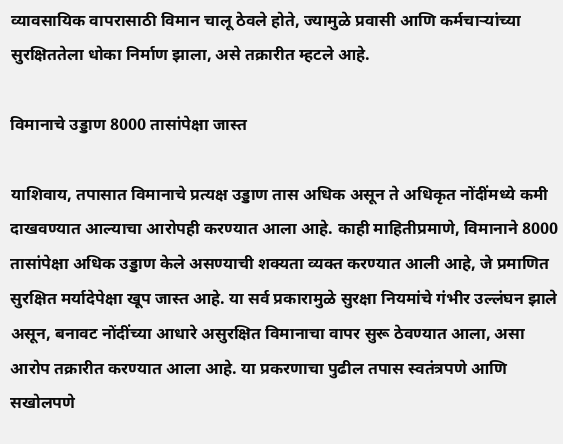व्यावसायिक वापरासाठी विमान चालू ठेवले होते, ज्यामुळे प्रवासी आणि कर्मचाऱ्यांच्या सुरक्षिततेला धोका निर्माण झाला, असे तक्रारीत म्हटले आहे.

विमानाचे उड्डाण 8000 तासांपेक्षा जास्त

याशिवाय, तपासात विमानाचे प्रत्यक्ष उड्डाण तास अधिक असून ते अधिकृत नोंदींमध्ये कमी दाखवण्यात आल्याचा आरोपही करण्यात आला आहे. काही माहितीप्रमाणे, विमानाने 8000 तासांपेक्षा अधिक उड्डाण केले असण्याची शक्यता व्यक्त करण्यात आली आहे, जे प्रमाणित सुरक्षित मर्यादेपेक्षा खूप जास्त आहे. या सर्व प्रकारामुळे सुरक्षा नियमांचे गंभीर उल्लंघन झाले असून, बनावट नोंदींच्या आधारे असुरक्षित विमानाचा वापर सुरू ठेवण्यात आला, असा आरोप तक्रारीत करण्यात आला आहे. या प्रकरणाचा पुढील तपास स्वतंत्रपणे आणि सखोलपणे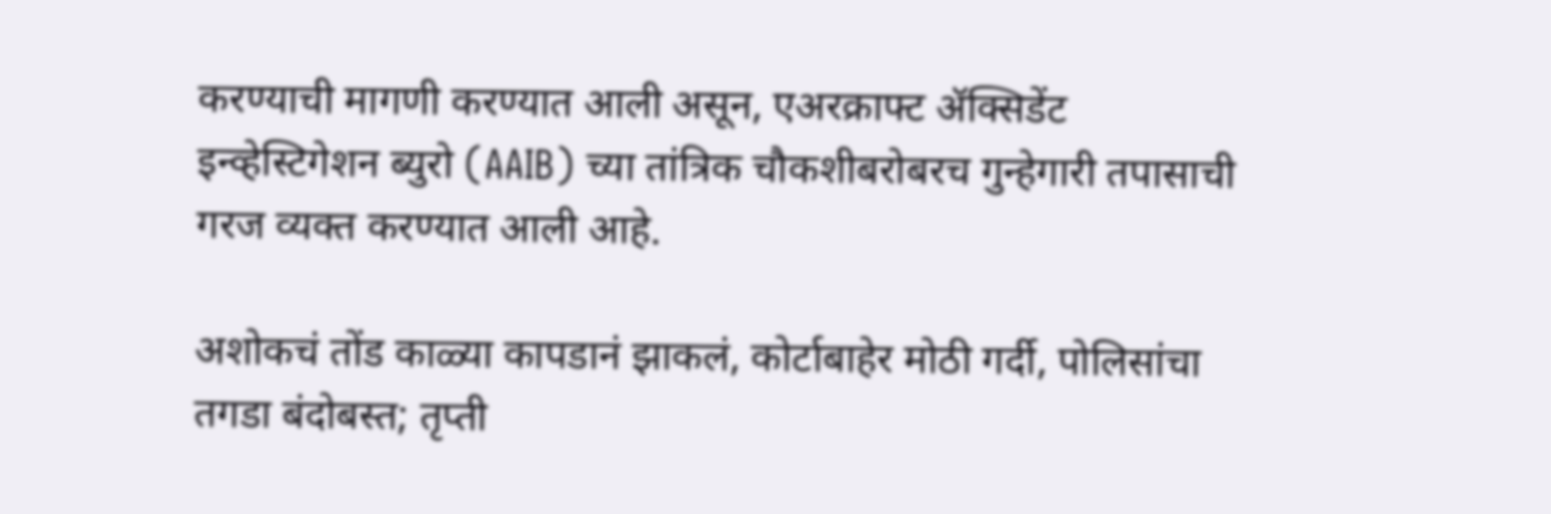करण्याची मागणी करण्यात आली असून, एअरक्राफ्ट ॲक्सिडेंट इन्व्हेस्टिगेशन ब्युरो (AAIB) च्या तांत्रिक चौकशीबरोबरच गुन्हेगारी तपासाची गरज व्यक्त करण्यात आली आहे.

अशोकचं तोंड काळ्या कापडानं झाकलं, कोर्टाबाहेर मोठी गर्दी, पोलिसांचा तगडा बंदोबस्त; तृप्ती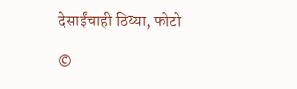देसाईंचाही ठिय्या, फोटो

©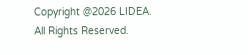Copyright @2026 LIDEA. All Rights Reserved.